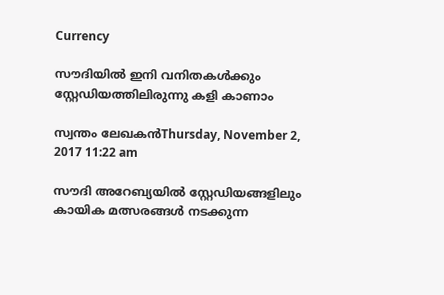Currency

സൗദിയില്‍ ഇനി വനിതകള്‍ക്കും സ്റ്റേഡിയത്തിലിരുന്നു കളി കാണാം

സ്വന്തം ലേഖകന്‍Thursday, November 2, 2017 11:22 am

സൗദി അറേബ്യയില്‍ സ്റ്റേഡിയങ്ങളിലും കായിക മത്സരങ്ങള്‍ നടക്കുന്ന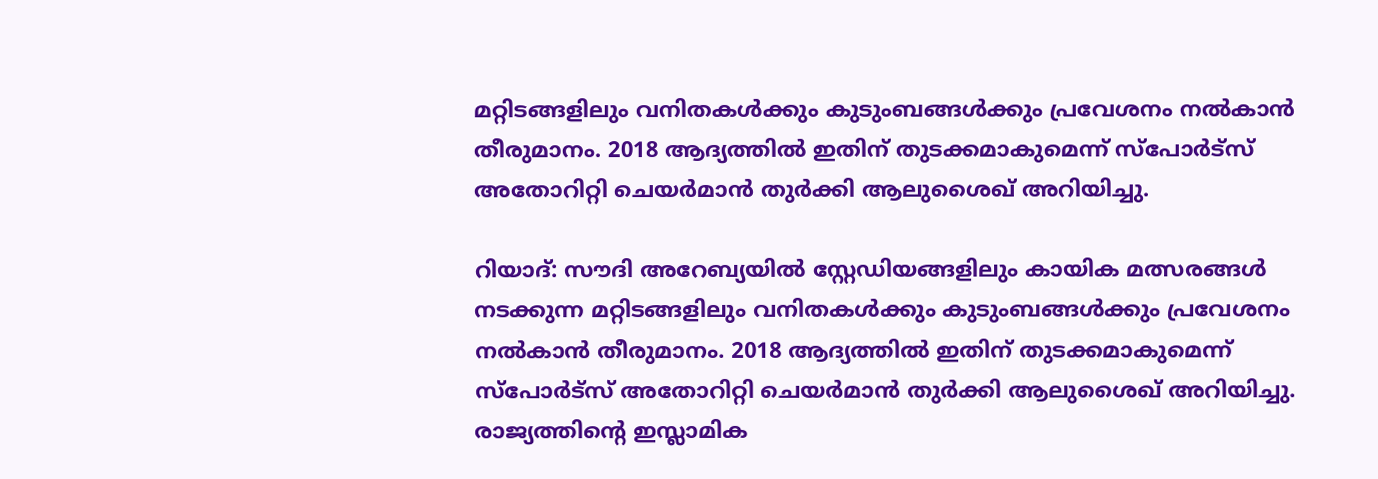മറ്റിടങ്ങളിലും വനിതകള്‍ക്കും കുടുംബങ്ങള്‍ക്കും പ്രവേശനം നല്‍കാന്‍ തീരുമാനം. 2018 ആദ്യത്തില്‍ ഇതിന് തുടക്കമാകുമെന്ന് സ്‌പോര്‍ട്‌സ് അതോറിറ്റി ചെയര്‍മാന്‍ തുര്‍ക്കി ആലുശൈഖ് അറിയിച്ചു.

റിയാദ്: സൗദി അറേബ്യയില്‍ സ്റ്റേഡിയങ്ങളിലും കായിക മത്സരങ്ങള്‍ നടക്കുന്ന മറ്റിടങ്ങളിലും വനിതകള്‍ക്കും കുടുംബങ്ങള്‍ക്കും പ്രവേശനം നല്‍കാന്‍ തീരുമാനം. 2018 ആദ്യത്തില്‍ ഇതിന് തുടക്കമാകുമെന്ന് സ്‌പോര്‍ട്‌സ് അതോറിറ്റി ചെയര്‍മാന്‍ തുര്‍ക്കി ആലുശൈഖ് അറിയിച്ചു. രാജ്യത്തിന്റെ ഇസ്ലാമിക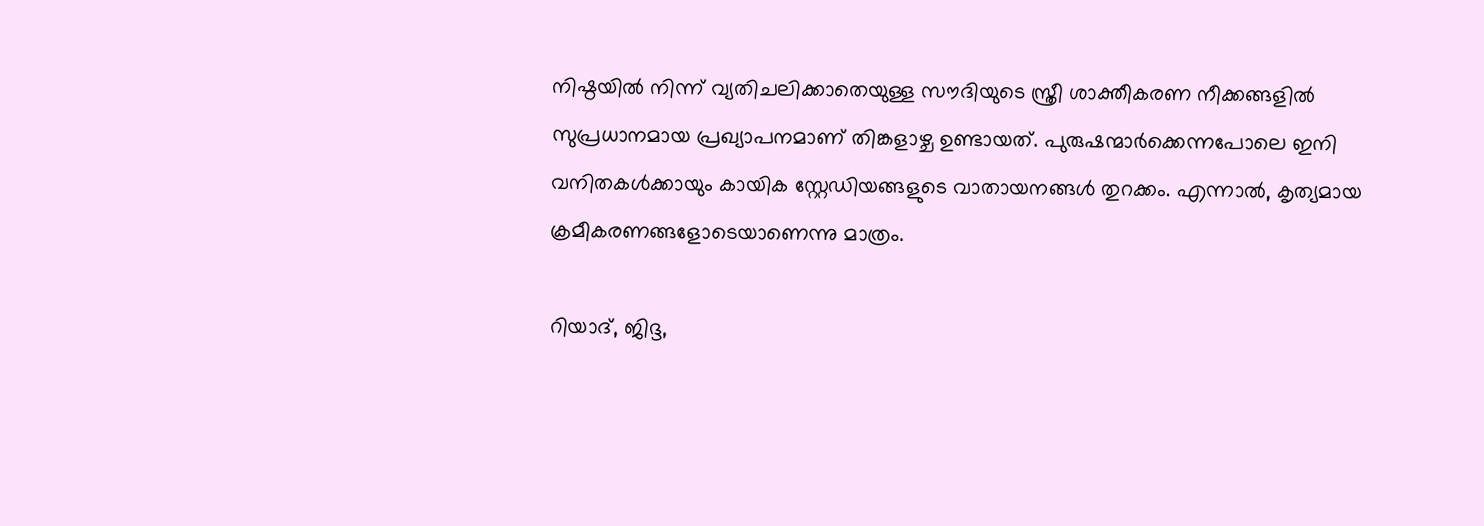നിഷ്ഠയില്‍ നിന്ന് വ്യതിചലിക്കാതെയുള്ള സൗദിയുടെ സ്ത്രീ ശാക്തീകരണ നീക്കങ്ങളില്‍ സുപ്രധാനമായ പ്രഖ്യാപനമാണ് തിങ്കളാഴ്ച ഉണ്ടായത്. പുരുഷന്മാര്‍ക്കെന്നപോലെ ഇനി വനിതകള്‍ക്കായും കായിക സ്റ്റേഡിയങ്ങളുടെ വാതായനങ്ങള്‍ തുറക്കം. എന്നാല്‍, കൃത്യമായ ക്രമീകരണങ്ങളോടെയാണെന്നു മാത്രം.

റിയാദ്, ജിദ്ദ,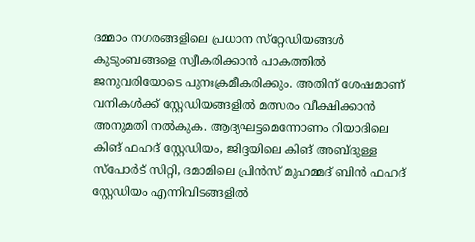ദമ്മാം നഗരങ്ങളിലെ പ്രധാന സ്‌റ്റേഡിയങ്ങള്‍ കുടുംബങ്ങളെ സ്വീകരിക്കാന്‍ പാകത്തില്‍ ജനുവരിയോടെ പുനഃക്രമീകരിക്കും. അതിന് ശേഷമാണ് വനികള്‍ക്ക് സ്റ്റേഡിയങ്ങളില്‍ മത്സരം വീക്ഷിക്കാന്‍ അനുമതി നല്‍കുക. ആദ്യഘട്ടമെന്നോണം റിയാദിലെ കിങ് ഫഹദ് സ്റ്റേഡിയം, ജിദ്ദയിലെ കിങ് അബ്ദുള്ള സ്പോര്‍ട് സിറ്റി, ദമാമിലെ പ്രിന്‍സ് മുഹമ്മദ് ബിന്‍ ഫഹദ് സ്റ്റേഡിയം എന്നിവിടങ്ങളില്‍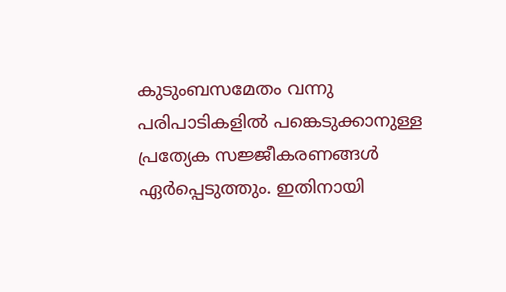കുടുംബസമേതം വന്നു പരിപാടികളില്‍ പങ്കെടുക്കാനുള്ള പ്രത്യേക സജ്ജീകരണങ്ങള്‍ ഏര്‍പ്പെടുത്തും. ഇതിനായി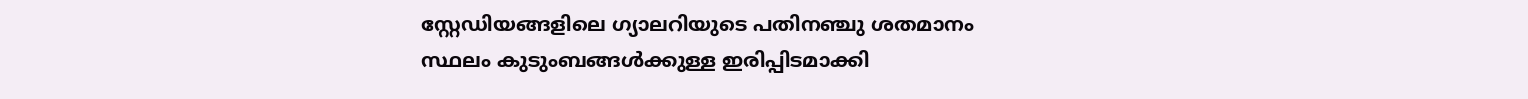സ്റ്റേഡിയങ്ങളിലെ ഗ്യാലറിയുടെ പതിനഞ്ചു ശതമാനം സ്ഥലം കുടുംബങ്ങള്‍ക്കുള്ള ഇരിപ്പിടമാക്കി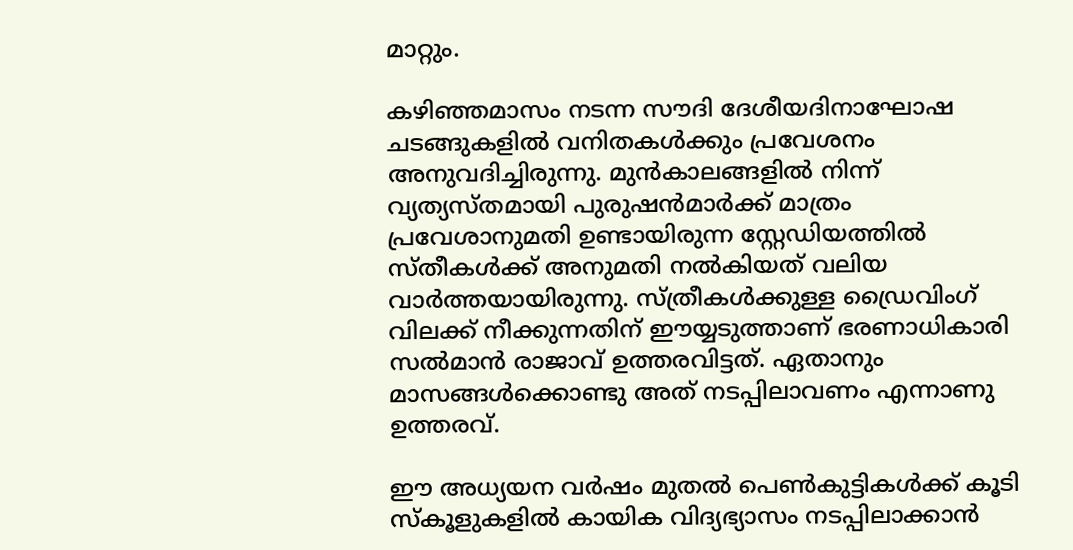മാറ്റും.

കഴിഞ്ഞമാസം നടന്ന സൗദി ദേശീയദിനാഘോഷ ചടങ്ങുകളില്‍ വനിതകള്‍ക്കും പ്രവേശനം അനുവദിച്ചിരുന്നു. മുന്‍കാലങ്ങളില്‍ നിന്ന് വ്യത്യസ്തമായി പുരുഷന്‍മാര്‍ക്ക് മാത്രം പ്രവേശാനുമതി ഉണ്ടായിരുന്ന സ്റ്റേഡിയത്തില്‍ സ്തീകള്‍ക്ക് അനുമതി നല്‍കിയത് വലിയ വാര്‍ത്തയായിരുന്നു. സ്ത്രീകള്‍ക്കുള്ള ഡ്രൈവിംഗ് വിലക്ക് നീക്കുന്നതിന് ഈയ്യടുത്താണ് ഭരണാധികാരി സല്‍മാന്‍ രാജാവ് ഉത്തരവിട്ടത്. ഏതാനും മാസങ്ങള്‍ക്കൊണ്ടു അത് നടപ്പിലാവണം എന്നാണു ഉത്തരവ്.

ഈ അധ്യയന വര്‍ഷം മുതല്‍ പെണ്‍കുട്ടികള്‍ക്ക് കൂടി സ്‌കൂളുകളില്‍ കായിക വിദ്യഭ്യാസം നടപ്പിലാക്കാന്‍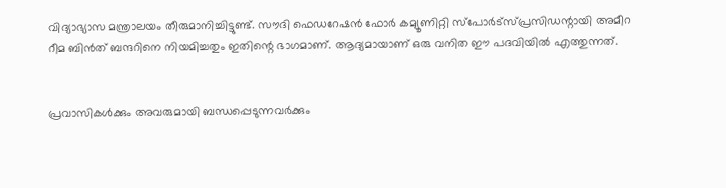വിദ്യാഭ്യാസ മന്ത്രാലയം തീരുമാനിച്ചിട്ടുണ്ട്. സൗദി ഫെഡറേഷന്‍ ഫോര്‍ കമ്യൂണിറ്റി സ്‌പോര്‍ട്‌സ്പ്രസിഡന്റായി അമീറ റീമ ബിന്‍ത് ബന്ദറിനെ നിയമിച്ചതും ഇതിന്റെ ഭാഗമാണ്. ആദ്യമായാണ് ഒരു വനിത ഈ പദവിയില്‍ എത്തുന്നത്.


പ്രവാസികൾക്കും അവരുമായി ബന്ധപ്പെടുന്നവർക്കും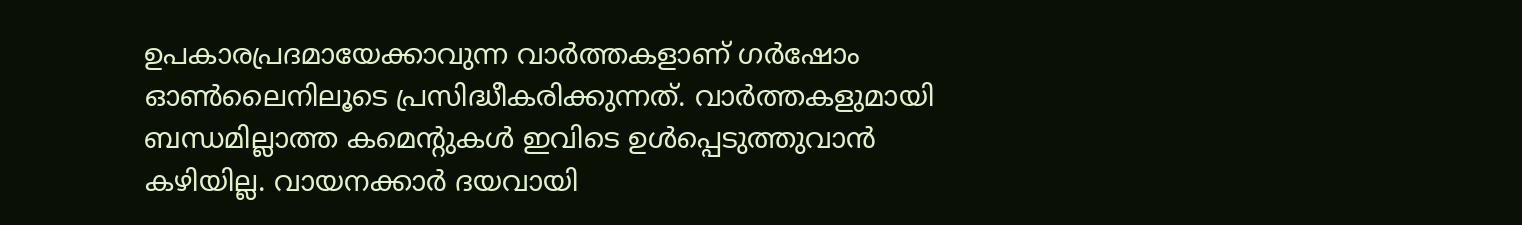ഉപകാരപ്രദമായേക്കാവുന്ന വാർത്തകളാണ് ഗർഷോം ഓൺലൈനിലൂടെ പ്രസിദ്ധീകരിക്കുന്നത്. വാർത്തകളുമായി ബന്ധമില്ലാത്ത കമെന്റുകൾ ഇവിടെ ഉൾപ്പെടുത്തുവാൻ കഴിയില്ല. വായനക്കാർ ദയവായി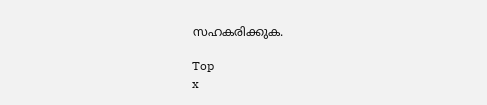സഹകരിക്കുക.

Top
x